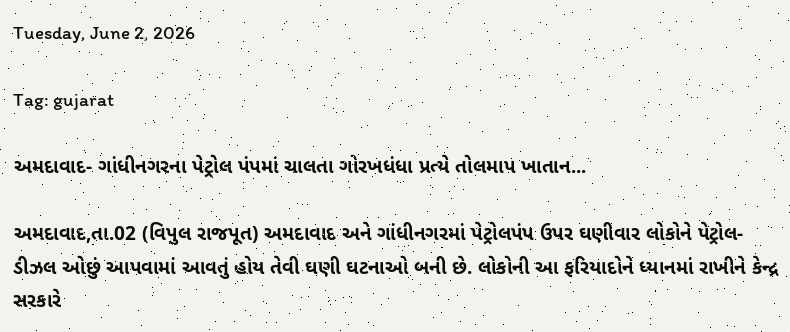Tuesday, June 2, 2026

Tag: gujarat

અમદાવાદ- ગાંધીનગરના પેટ્રોલ પંપમાં ચાલતા ગોરખધંધા પ્રત્યે તોલમાપ ખાતાન...

અમદાવાદ,તા.02 (વિપુલ રાજપૂત) અમદાવાદ અને ગાંધીનગરમાં પેટ્રોલપંપ ઉપર ઘણીવાર લોકોને પેટ્રોલ-ડીઝલ ઓછું આપવામાં આવતું હોય તેવી ઘણી ઘટનાઓ બની છે. લોકોની આ ફરિયાદોને ધ્યાનમાં રાખીને કેન્દ્ર સરકારે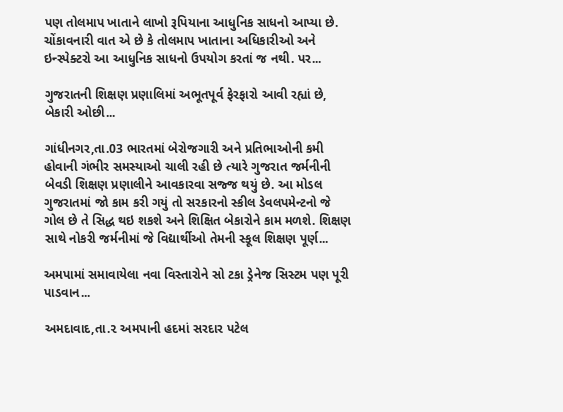પણ તોલમાપ ખાતાને લાખો રૂપિયાના આધુનિક સાધનો આપ્યા છે. ચોંકાવનારી વાત એ છે કે તોલમાપ ખાતાના અધિકારીઓ અને ઇન્સ્પેક્ટરો આ આધુનિક સાધનો ઉપયોગ કરતાં જ નથી. પર...

ગુજરાતની શિક્ષણ પ્રણાલિમાં અભૂતપૂર્વ ફેરફારો આવી રહ્યાં છે, બેકારી ઓછી...

ગાંધીનગર,તા.03 ભારતમાં બેરોજગારી અને પ્રતિભાઓની કમી હોવાની ગંભીર સમસ્યાઓ ચાલી રહી છે ત્યારે ગુજરાત જર્મનીની બેવડી શિક્ષણ પ્રણાલીને આવકારવા સજ્જ થયું છે. આ મોડલ ગુજરાતમાં જો કામ કરી ગયું તો સરકારનો સ્કીલ ડેવલપમેન્ટનો જે ગોલ છે તે સિદ્ધ થઇ શકશે અને શિક્ષિત બેકારોને કામ મળશે. શિક્ષણ સાથે નોકરી જર્મનીમાં જે વિદ્યાર્થીઓ તેમની સ્કૂલ શિક્ષણ પૂર્ણ...

અમપામાં સમાવાયેલા નવા વિસ્તારોને સો ટકા ડ્રેનેજ સિસ્ટમ પણ પૂરી પાડવાન...

અમદાવાદ,તા.૨ અમપાની હદમાં સરદાર પટેલ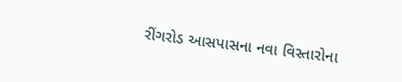રીંગરોડ આસપાસના નવા વિસ્તારોના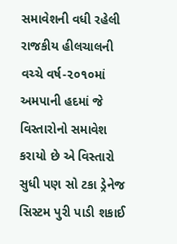સમાવેશની વધી રહેલી રાજકીય હીલચાલની વચ્ચે વર્ષ-૨૦૧૦માં અમપાની હદમાં જે વિસ્તારોનો સમાવેશ કરાયો છે એ વિસ્તારો સુધી પણ સો ટકા ડ્રેનેજ સિસ્ટમ પુરી પાડી શકાઈ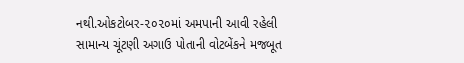નથી.ઓકટોબર-૨૦૨૦માં અમપાની આવી રહેલી સામાન્ય ચૂંટણી અગાઉ પોતાની વોટબેંકને મજબૂત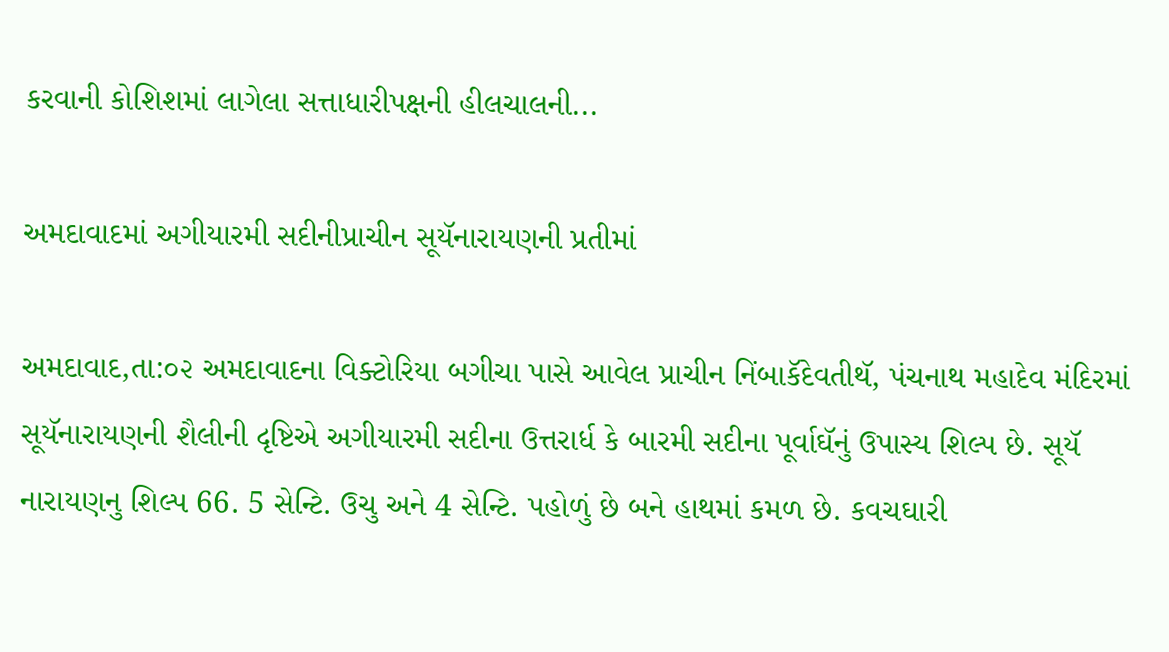કરવાની કોશિશમાં લાગેલા સત્તાધારીપક્ષની હીલચાલની...

અમદાવાદમાં અગીયારમી સદીનીપ્રાચીન સૂયૅનારાયણની પ્રતીમાં

અમદાવાદ,તા:૦૨ અમદાવાદના વિક્ટોરિયા બગીચા પાસે આવેલ પ્રાચીન નિંબાકૅદેવતીથૅ, પંચનાથ મહાદેવ મંદિરમાં સૂયૅનારાયણની શૈલીની દૃષ્ટિએ અગીયારમી સદીના ઉત્તરાર્ધ કે બારમી સદીના પૂર્વાઘૅનું ઉપાસ્ય શિલ્પ છે. સૂયૅ નારાયણનુ શિલ્પ 66. 5 સેન્ટિ. ઉચુ અને 4 સેન્ટિ. પહોળું છે બને હાથમાં કમળ છે. કવચઘારી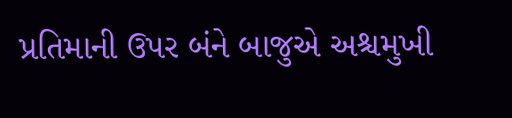પ્રતિમાની ઉપર બંને બાજુએ અશ્ચમુખી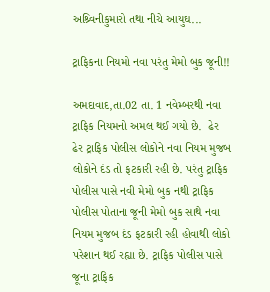અશ્ર્વિનીકુમારો તથા નીચે આયુઘ...

ટ્રાફિકના નિયમો નવા પરંતુ મેમો બુક જૂની!!

અમદાવાદ,તા.02 તા. 1 નવેમ્બરથી નવા ટ્રાફિક નિયમનો અમલ થઈ ગયો છે.  ઢેર ઢેર ટ્રાફિક પોલીસ લોકોને નવા નિયમ મુજબ લોકોને દંડ તો ફટકારી રહી છે. પરંતુ ટ્રાફિક પોલીસ પાસે નવી મેમો બુક નથી ટ્રાફિક પોલીસ પોતાના જૂની મેમો બુક સાથે નવા નિયમ મુજબ દંડ ફટકારી રહી હોવાથી લોકો પરેશાન થઈ રહ્યા છે. ટ્રાફિક પોલીસ પાસે  જૂના ટ્રાફિક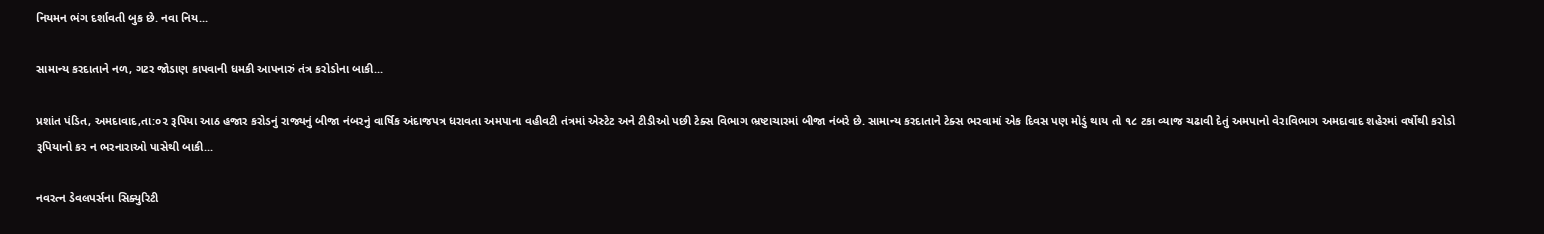નિયમન ભંગ દર્શાવતી બુક છે. નવા નિય...

સામાન્ય કરદાતાને નળ, ગટર જોડાણ કાપવાની ધમકી આપનારું તંત્ર કરોડોના બાકી...

પ્રશાંત પંડિત, અમદાવાદ,તા:૦૨ રૂપિયા આઠ હજાર કરોડનું રાજ્યનું બીજા નંબરનું વાર્ષિક અંદાજપત્ર ધરાવતા અમપાના વહીવટી તંત્રમાં એસ્ટેટ અને ટીડીઓ પછી ટેક્સ વિભાગ ભ્રષ્ટાચારમાં બીજા નંબરે છે. સામાન્ય કરદાતાને ટેક્સ ભરવામાં એક દિવસ પણ મોડું થાય તો ૧૮ ટકા વ્યાજ ચઢાવી દેતું અમપાનો વેરાવિભાગ અમદાવાદ શહેરમાં વર્ષોથી કરોડો રૂપિયાનો કર ન ભરનારાઓ પાસેથી બાકી...

નવરત્ન ડેવલપર્સના સિક્યુરિટી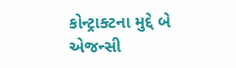કોન્ટ્રાક્ટના મુદ્દે બે એજન્સી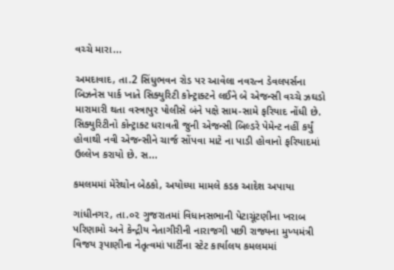વચ્ચે મારા...

અમદાવાદ, તા.2 સિંધુભવન રોડ પર આવેલા નવરત્ન ડેવલપર્સના બિઝનેસ પાર્ક ખાતે સિક્યુરિટી કોન્ટ્રાક્ટને લઈને બે એજન્સી વચ્ચે ઝઘડો મારામારી થતા વસ્ત્રાપુર પોલીસે બંને પક્ષે સામ-સામે ફરિયાદ નોંધી છે. સિક્યુરિટીનો કોન્ટ્રાક્ટ ધરાવતી જુની એજન્સી બિલ્ડરે પેમેન્ટ નહીં કર્યું હોવાથી નવી એજન્સીને ચાર્જ સોંપવા માટે ના પાડી હોવાનો ફરિયાદમાં ઉલ્લેખ કરાયો છે. સ...

કમલમમાં મેરેથોન બેઠકો, અયોધ્યા મામલે કડક આદેશ અપાયા

ગાંધીનગર, તા.૦૨ ગુજરાતમાં વિધાનસભાની પેટાચૂંટણીના ખરાબ પરિણામો અને કેન્દ્રીય નેતાગીરીની નારાજગી પછી રાજ્યના મુખ્યમંત્રી વિજય રૂપાણીના નેતૃત્વમાં પાર્ટીના સ્ટેટ કાર્યાલય કમલમમાં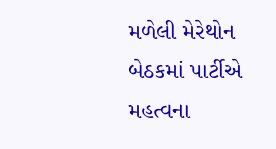મળેલી મેરેથોન બેઠકમાં પાર્ટીએ મહત્વના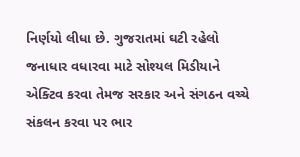નિર્ણયો લીધા છે. ગુજરાતમાં ઘટી રહેલો જનાધાર વધારવા માટે સોશ્યલ મિડીયાને એક્ટિવ કરવા તેમજ સરકાર અને સંગઠન વચ્ચે સંકલન કરવા પર ભાર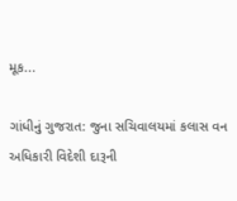મૂક...

ગાંધીનું ગુજરાત: જુના સચિવાલયમાં કલાસ વન અધિકારી વિદેશી દારૂની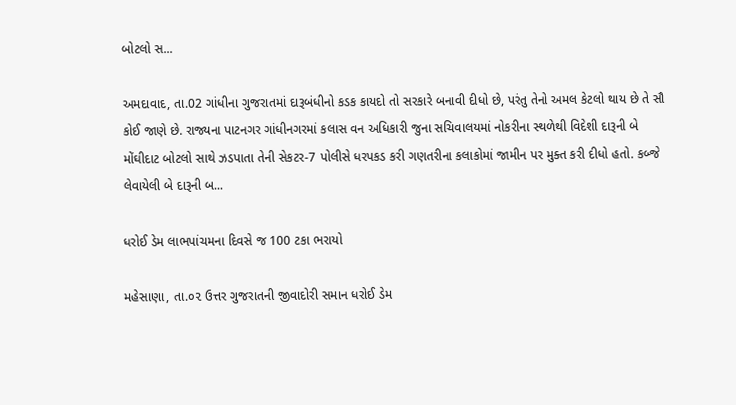બોટલો સ...

અમદાવાદ, તા.02 ગાંધીના ગુજરાતમાં દારૂબંધીનો કડક કાયદો તો સરકારે બનાવી દીધો છે, પરંતુ તેનો અમલ કેટલો થાય છે તે સૌ કોઈ જાણે છે. રાજ્યના પાટનગર ગાંધીનગરમાં કલાસ વન અધિકારી જુના સચિવાલયમાં નોકરીના સ્થળેથી વિદેશી દારૂની બે મોંઘીદાટ બોટલો સાથે ઝડપાતા તેની સેકટર-7 પોલીસે ધરપકડ કરી ગણતરીના કલાકોમાં જામીન પર મુક્ત કરી દીધો હતો. કબ્જે લેવાયેલી બે દારૂની બ...

ધરોઈ ડેમ લાભપાંચમના દિવસે જ 100 ટકા ભરાયો

મહેસાણા, તા.૦૨ ઉત્તર ગુજરાતની જીવાદોરી સમાન ધરોઈ ડેમ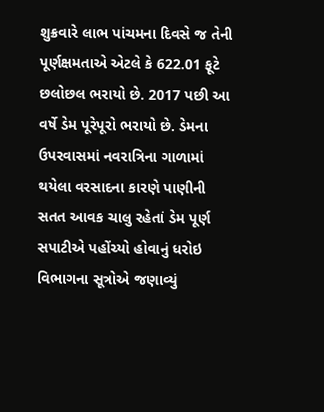શુક્રવારે લાભ પાંચમના દિવસે જ તેની પૂર્ણક્ષમતાએ એટલે કે 622.01 ફૂટે છલોછલ ભરાયો છે. 2017 પછી આ વર્ષે ડેમ પૂરેપૂરો ભરાયો છે. ડેમના ઉપરવાસમાં નવરાત્રિના ગાળામાં થયેલા વરસાદના કારણે પાણીની સતત આવક ચાલુ રહેતાં ડેમ પૂર્ણ સપાટીએ પહોંચ્યો હોવાનું ધરોઇ વિભાગના સૂત્રોએ જણાવ્યું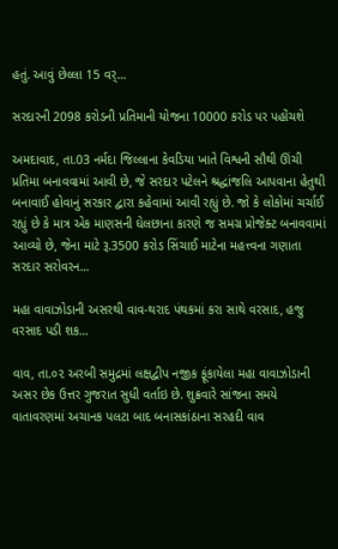હતું. આવું છેલ્લા 15 વર્...

સરદારની 2098 કરોડની પ્રતિમાની યોજના 10000 કરોડ પર પહોંચશે

અમદાવાદ, તા.03 નર્મદા જિલ્લાના કેવડિયા ખાતે વિશ્વની સૌથી ઊંચી પ્રતિમા બનાવવામાં આવી છે, જે સરદાર પટેલને શ્રદ્ધાંજલિ આપવાના હેતુથી બનાવાઈ હોવાનું સરકાર દ્વારા કહેવામાં આવી રહ્યું છે. જો કે લોકોમાં ચર્ચાઈ રહ્યું છે કે માત્ર એક માણસની ઘેલછાના કારણે જ સમગ્ર પ્રોજેક્ટ બનાવવામાં આવ્યો છે, જેના માટે રૂ.3500 કરોડ સિંચાઈ માટેના મહત્ત્વના ગણાતા સરદાર સરોવરન...

મહા વાવાઝોડાની અસરથી વાવ-થરાદ પંથકમાં કરા સાથે વરસાદ, હજુ વરસાદ પડી શક...

વાવ, તા.૦૨ અરબી સમુદ્રમાં લક્ષદ્વીપ નજીક ફૂંકાયેલા મહા વાવાઝોડાની અસર છેક ઉત્તર ગુજરાત સુધી વર્તાઇ છે. શુક્રવારે સાંજના સમયે વાતાવરણમાં અચાનક પલટા બાદ બનાસકાંઠાના સરહદી વાવ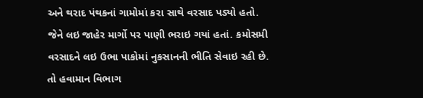અને થરાદ પંથકનાં ગામોમાં કરા સાથે વરસાદ પડ્યો હતો. જેને લઇ જાહેર માર્ગો પર પાણી ભરાઇ ગયાં હતાં. કમોસમી વરસાદને લઇ ઉભા પાકોમાં નુકસાનની ભીતિ સેવાઇ રહી છે. તો હવામાન વિભાગ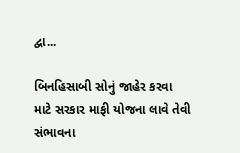દ્વા...

બિનહિસાબી સોનું જાહેર કરવા માટે સરકાર માફી યોજના લાવે તેવી સંભાવના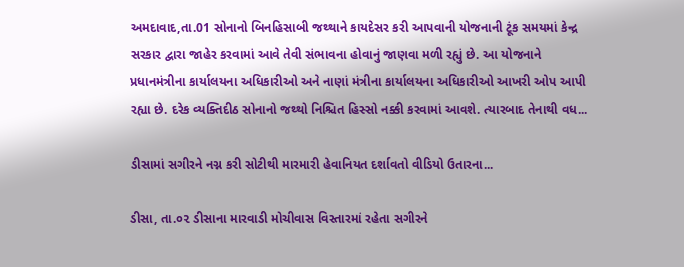અમદાવાદ,તા.01 સોનાનો બિનહિસાબી જથ્થાને કાયદેસર કરી આપવાની યોજનાની ટૂંક સમયમાં કેન્દ્ર સરકાર દ્વારા જાહેર કરવામાં આવે તેવી સંભાવના હોવાનું જાણવા મળી રહ્યું છે. આ યોજનાને પ્રધાનમંત્રીના કાર્યાલયના અધિકારીઓ અને નાણાં મંત્રીના કાર્યાલયના અધિકારીઓ આખરી ઓપ આપી રહ્યા છે. દરેક વ્યક્તિદીઠ સોનાનો જથ્થો નિશ્ચિત હિસ્સો નક્કી કરવામાં આવશે. ત્યારબાદ તેનાથી વધ...

ડીસામાં સગીરને નગ્ન કરી સોટીથી મારમારી હેવાનિયત દર્શાવતો વીડિયો ઉતારના...

ડીસા, તા.૦૨ ડીસાના મારવાડી મોચીવાસ વિસ્તારમાં રહેતા સગીરને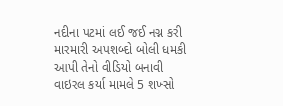નદીના પટમાં લઈ જઈ નગ્ન કરી મારમારી અપશબ્દો બોલી ધમકી આપી તેનો વીડિયો બનાવી વાઇરલ કર્યા મામલે 5 શખ્સો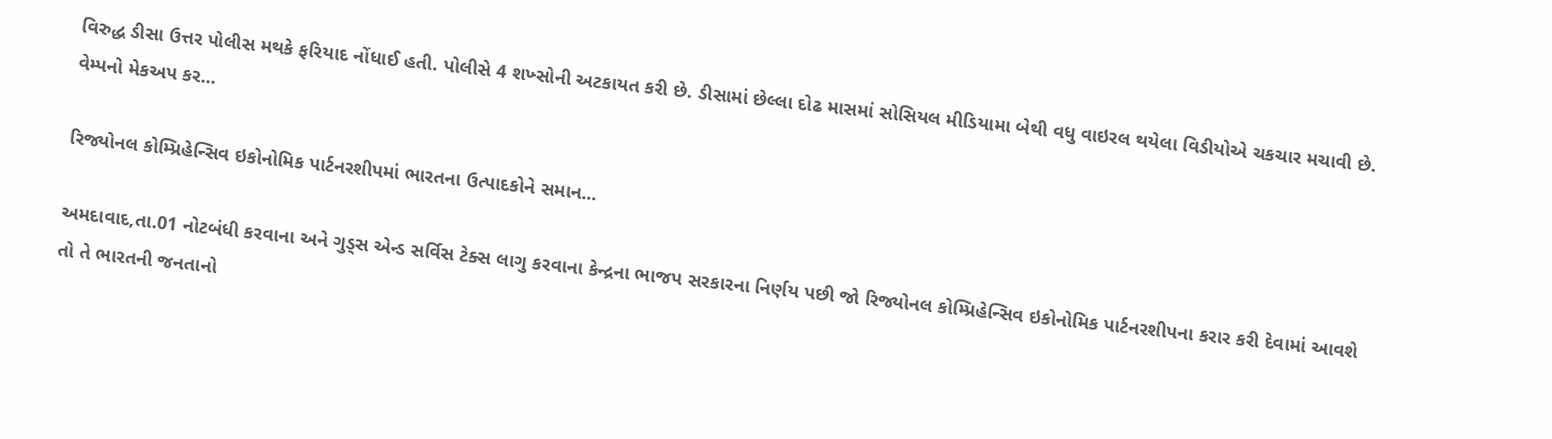વિરુદ્ધ ડીસા ઉત્તર પોલીસ મથકે ફરિયાદ નોંધાઈ હતી. પોલીસે 4 શખ્સોની અટકાયત કરી છે. ડીસામાં છેલ્લા દોઢ માસમાં સોસિયલ મીડિયામા બેથી વધુ વાઇરલ થયેલા વિડીયોએ ચકચાર મચાવી છે. વેમ્પનો મેકઅપ કર...

રિજ્યોનલ કોમ્પ્રિહેન્સિવ ઇકોનોમિક પાર્ટનરશીપમાં ભારતના ઉત્પાદકોને સમાન...

અમદાવાદ,તા.01 નોટબંધી કરવાના અને ગુડ્સ એન્ડ સર્વિસ ટેક્સ લાગુ કરવાના કેન્દ્રના ભાજપ સરકારના નિર્ણય પછી જો રિજ્યોનલ કોમ્પ્રિહેન્સિવ ઇકોનોમિક પાર્ટનરશીપના કરાર કરી દેવામાં આવશે તો તે ભારતની જનતાનો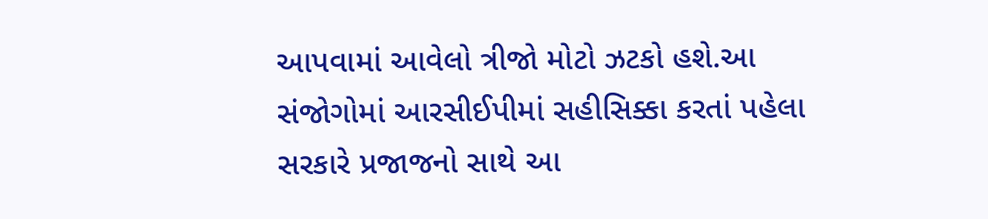આપવામાં આવેલો ત્રીજો મોટો ઝટકો હશે.આ સંજોગોમાં આરસીઈપીમાં સહીસિક્કા કરતાં પહેલા સરકારે પ્રજાજનો સાથે આ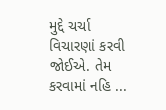મુદ્દે ચર્ચા વિચારણાં કરવી જોઈએ. તેમ કરવામાં નહિ ...